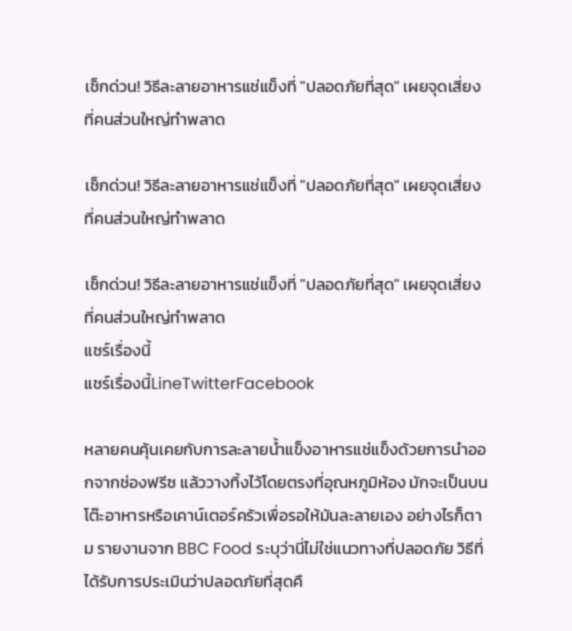เช็กด่วน! วิธีละลายอาหารแช่แข็งที่ "ปลอดภัยที่สุด" เผยจุดเสี่ยงที่คนส่วนใหญ่ทำพลาด

เช็กด่วน! วิธีละลายอาหารแช่แข็งที่ "ปลอดภัยที่สุด" เผยจุดเสี่ยงที่คนส่วนใหญ่ทำพลาด

เช็กด่วน! วิธีละลายอาหารแช่แข็งที่ "ปลอดภัยที่สุด" เผยจุดเสี่ยงที่คนส่วนใหญ่ทำพลาด
แชร์เรื่องนี้
แชร์เรื่องนี้LineTwitterFacebook

หลายคนคุ้นเคยกับการละลายน้ำแข็งอาหารแช่แข็งด้วยการนำออกจากช่องฟรีซ แล้ววางทิ้งไว้โดยตรงที่อุณหภูมิห้อง มักจะเป็นบนโต๊ะอาหารหรือเคาน์เตอร์ครัวเพื่อรอให้มันละลายเอง อย่างไรก็ตาม รายงานจาก BBC Food ระบุว่านี่ไม่ใช่แนวทางที่ปลอดภัย วิธีที่ได้รับการประเมินว่าปลอดภัยที่สุดคื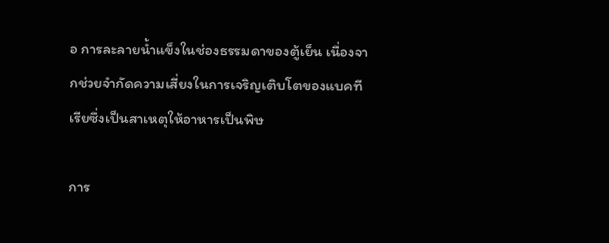อ การละลายน้ำแข็งในช่องธรรมดาของตู้เย็น เนื่องจากช่วยจำกัดความเสี่ยงในการเจริญเติบโตของแบคทีเรียซึ่งเป็นสาเหตุให้อาหารเป็นพิษ

การ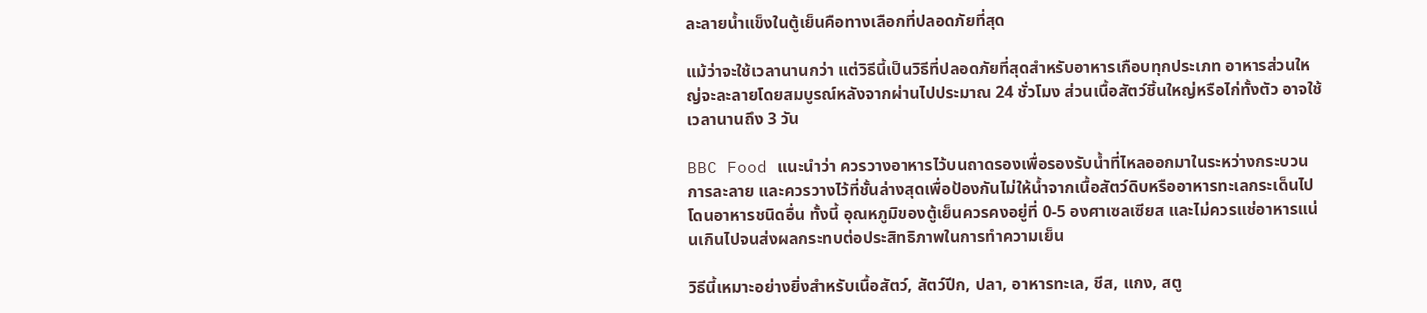ละลายน้ำแข็งในตู้เย็นคือทางเลือกที่ปลอดภัยที่สุด

แม้ว่าจะใช้เวลานานกว่า แต่วิธีนี้เป็นวิธีที่ปลอดภัยที่สุดสำหรับอาหารเกือบทุกประเภท อาหารส่วนใหญ่จะละลายโดยสมบูรณ์หลังจากผ่านไปประมาณ 24 ชั่วโมง ส่วนเนื้อสัตว์ชิ้นใหญ่หรือไก่ทั้งตัว อาจใช้เวลานานถึง 3 วัน

BBC Food แนะนำว่า ควรวางอาหารไว้บนถาดรองเพื่อรองรับน้ำที่ไหลออกมาในระหว่างกระบวนการละลาย และควรวางไว้ที่ชั้นล่างสุดเพื่อป้องกันไม่ให้น้ำจากเนื้อสัตว์ดิบหรืออาหารทะเลกระเด็นไปโดนอาหารชนิดอื่น ทั้งนี้ อุณหภูมิของตู้เย็นควรคงอยู่ที่ 0-5 องศาเซลเซียส และไม่ควรแช่อาหารแน่นเกินไปจนส่งผลกระทบต่อประสิทธิภาพในการทำความเย็น

วิธีนี้เหมาะอย่างยิ่งสำหรับเนื้อสัตว์, สัตว์ปีก, ปลา, อาหารทะเล, ชีส, แกง, สตู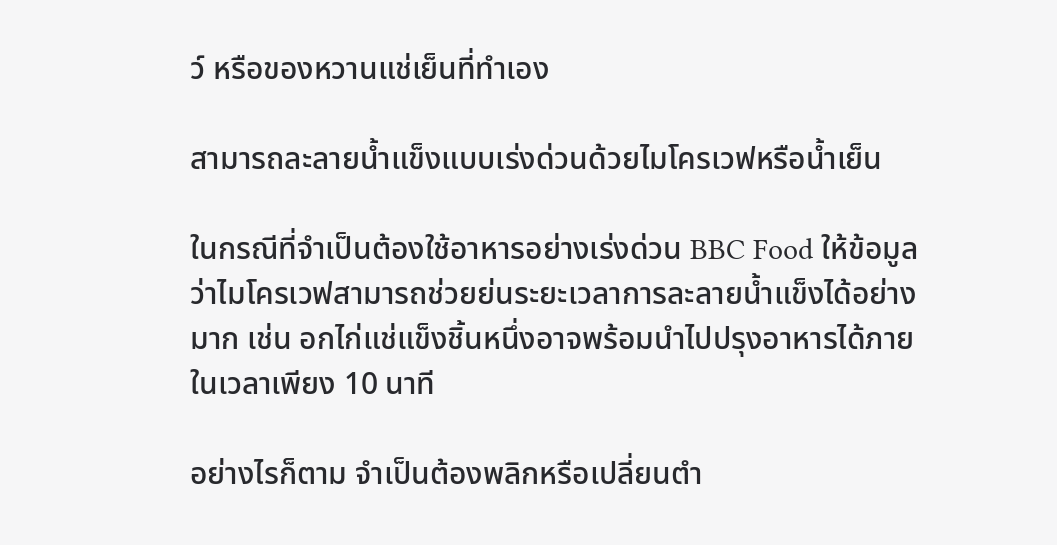ว์ หรือของหวานแช่เย็นที่ทำเอง

สามารถละลายน้ำแข็งแบบเร่งด่วนด้วยไมโครเวฟหรือน้ำเย็น

ในกรณีที่จำเป็นต้องใช้อาหารอย่างเร่งด่วน BBC Food ให้ข้อมูลว่าไมโครเวฟสามารถช่วยย่นระยะเวลาการละลายน้ำแข็งได้อย่างมาก เช่น อกไก่แช่แข็งชิ้นหนึ่งอาจพร้อมนำไปปรุงอาหารได้ภายในเวลาเพียง 10 นาที

อย่างไรก็ตาม จำเป็นต้องพลิกหรือเปลี่ยนตำ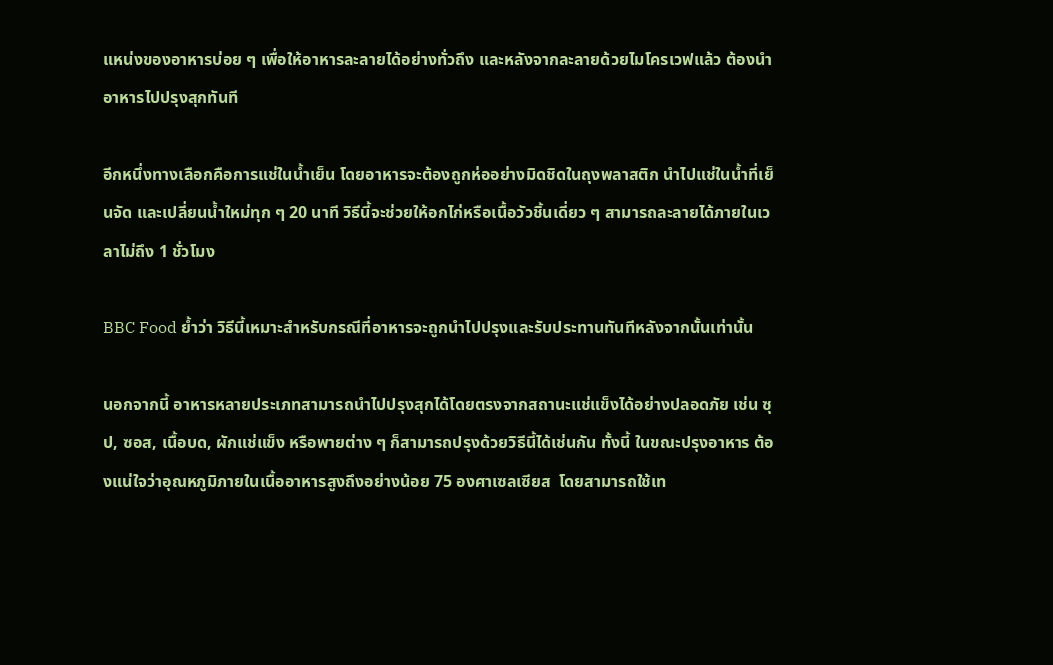แหน่งของอาหารบ่อย ๆ เพื่อให้อาหารละลายได้อย่างทั่วถึง และหลังจากละลายด้วยไมโครเวฟแล้ว ต้องนำอาหารไปปรุงสุกทันที

อีกหนึ่งทางเลือกคือการแช่ในน้ำเย็น โดยอาหารจะต้องถูกห่ออย่างมิดชิดในถุงพลาสติก นำไปแช่ในน้ำที่เย็นจัด และเปลี่ยนน้ำใหม่ทุก ๆ 20 นาที วิธีนี้จะช่วยให้อกไก่หรือเนื้อวัวชิ้นเดี่ยว ๆ สามารถละลายได้ภายในเวลาไม่ถึง 1 ชั่วโมง

BBC Food ย้ำว่า วิธีนี้เหมาะสำหรับกรณีที่อาหารจะถูกนำไปปรุงและรับประทานทันทีหลังจากนั้นเท่านั้น

นอกจากนี้ อาหารหลายประเภทสามารถนำไปปรุงสุกได้โดยตรงจากสถานะแช่แข็งได้อย่างปลอดภัย เช่น ซุป, ซอส, เนื้อบด, ผักแช่แข็ง หรือพายต่าง ๆ ก็สามารถปรุงด้วยวิธีนี้ได้เช่นกัน ทั้งนี้ ในขณะปรุงอาหาร ต้องแน่ใจว่าอุณหภูมิภายในเนื้ออาหารสูงถึงอย่างน้อย 75 องศาเซลเซียส  โดยสามารถใช้เท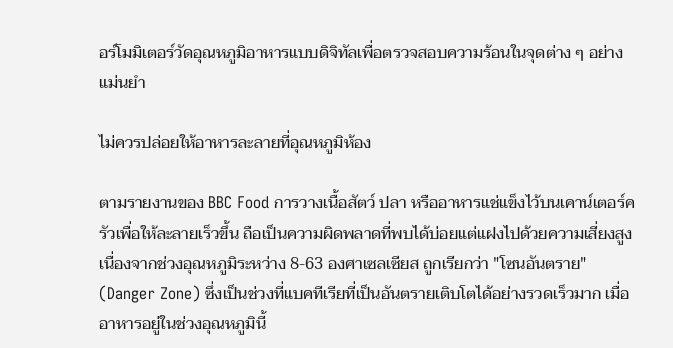อร์โมมิเตอร์วัดอุณหภูมิอาหารแบบดิจิทัลเพื่อตรวจสอบความร้อนในจุดต่าง ๆ อย่างแม่นยำ

ไม่ควรปล่อยให้อาหารละลายที่อุณหภูมิห้อง

ตามรายงานของ BBC Food การวางเนื้อสัตว์ ปลา หรืออาหารแช่แข็งไว้บนเคาน์เตอร์ครัวเพื่อให้ละลายเร็วขึ้น ถือเป็นความผิดพลาดที่พบได้บ่อยแต่แฝงไปด้วยความเสี่ยงสูง เนื่องจากช่วงอุณหภูมิระหว่าง 8-63 องศาเซลเซียส ถูกเรียกว่า "โซนอันตราย" (Danger Zone) ซึ่งเป็นช่วงที่แบคทีเรียที่เป็นอันตรายเติบโตได้อย่างรวดเร็วมาก เมื่ออาหารอยู่ในช่วงอุณหภูมินี้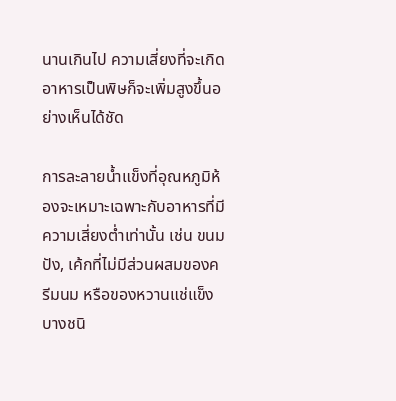นานเกินไป ความเสี่ยงที่จะเกิดอาหารเป็นพิษก็จะเพิ่มสูงขึ้นอย่างเห็นได้ชัด

การละลายน้ำแข็งที่อุณหภูมิห้องจะเหมาะเฉพาะกับอาหารที่มีความเสี่ยงต่ำเท่านั้น เช่น ขนมปัง, เค้กที่ไม่มีส่วนผสมของครีมนม หรือของหวานแช่แข็งบางชนิ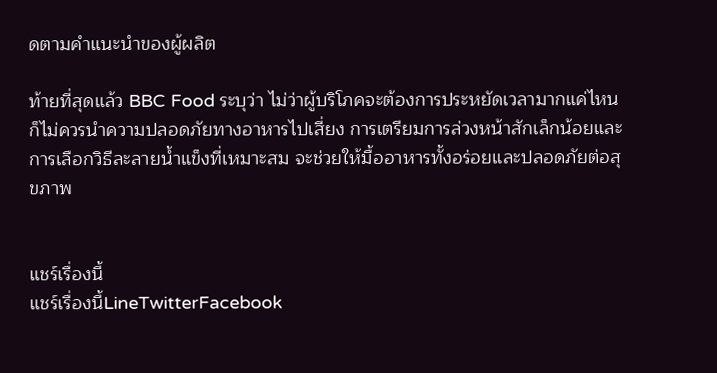ดตามคำแนะนำของผู้ผลิต

ท้ายที่สุดแล้ว BBC Food ระบุว่า ไม่ว่าผู้บริโภคจะต้องการประหยัดเวลามากแค่ไหน ก็ไม่ควรนำความปลอดภัยทางอาหารไปเสี่ยง การเตรียมการล่วงหน้าสักเล็กน้อยและการเลือกวิธีละลายน้ำแข็งที่เหมาะสม จะช่วยให้มื้ออาหารทั้งอร่อยและปลอดภัยต่อสุขภาพ


แชร์เรื่องนี้
แชร์เรื่องนี้LineTwitterFacebook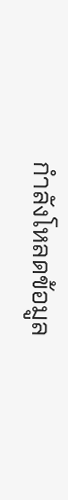กำลังโหลดข้อมูล